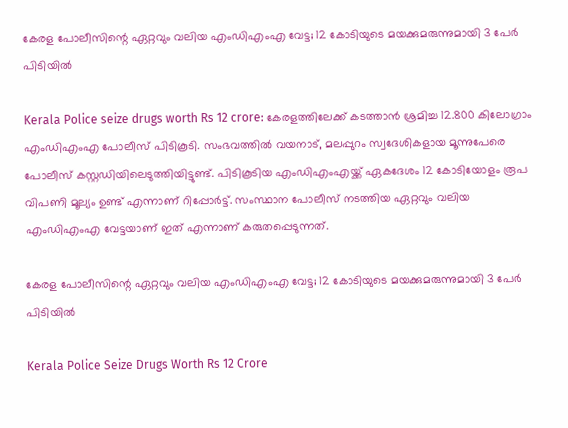കേരള പോലീസിന്റെ ഏറ്റവും വലിയ എംഡിഎംഎ വേട്ട; 12 കോടിയുടെ മയക്കുമരുന്നുമായി 3 പേർ പിടിയിൽ

Kerala Police seize drugs worth Rs 12 crore: കേരളത്തിലേക്ക് കടത്താൻ ശ്രമിച്ച 12.800 കിലോഗ്രാം എംഡിഎംഎ പോലീസ് പിടികൂടി. സംഭവത്തിൽ വയനാട്, മലപ്പുറം സ്വദേശികളായ മൂന്നുപേരെ പോലീസ് കസ്റ്റഡിയിലെടുത്തിയിട്ടുണ്ട്. പിടികൂടിയ എംഡിഎംഎയ്ക്ക് ഏകദേശം 12 കോടിയോളം രൂപ വിപണി മൂല്യം ഉണ്ട് എന്നാണ് റിപ്പോർട്ട്. സംസ്ഥാന പോലീസ് നടത്തിയ ഏറ്റവും വലിയ എംഡിഎംഎ വേട്ടയാണ് ഇത് എന്നാണ് കരുതപ്പെടുന്നത്.

കേരള പോലീസിന്റെ ഏറ്റവും വലിയ എംഡിഎംഎ വേട്ട; 12 കോടിയുടെ മയക്കുമരുന്നുമായി 3 പേർ പിടിയിൽ

Kerala Police Seize Drugs Worth Rs 12 Crore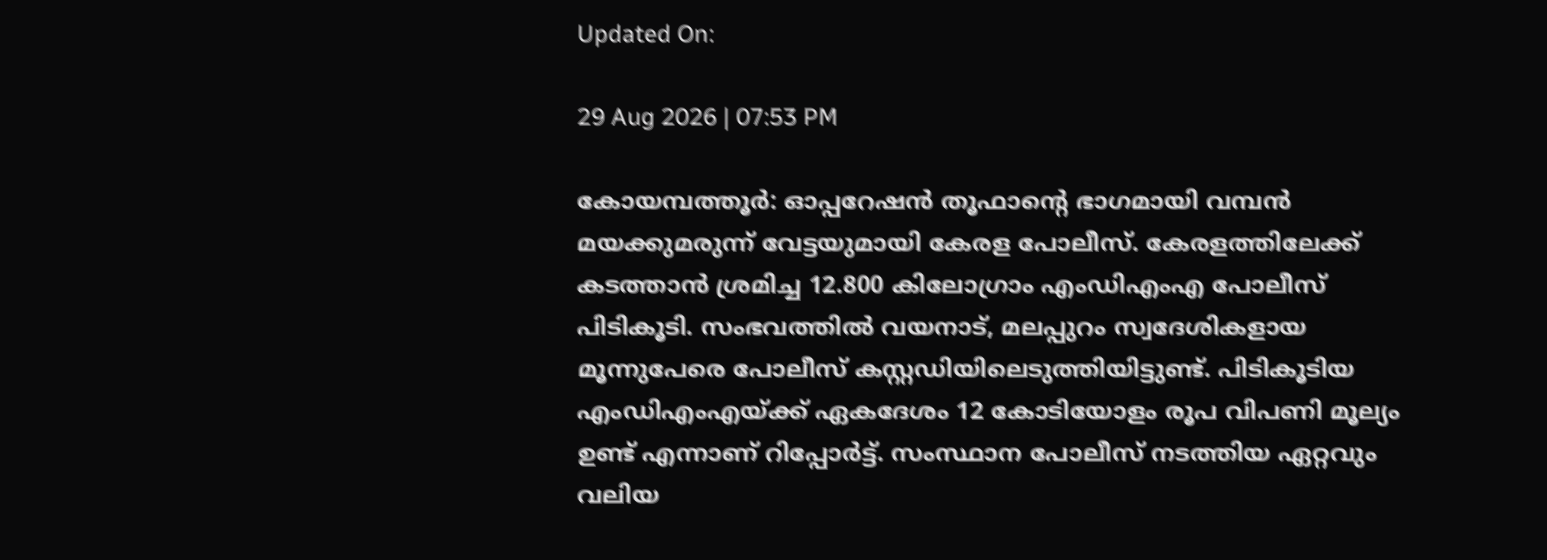Updated On:

29 Aug 2026 | 07:53 PM

കോയമ്പത്തൂർ: ഓപ്പറേഷൻ തൂഫാന്റെ ഭാഗമായി വമ്പൻ മയക്കുമരുന്ന് വേട്ടയുമായി കേരള പോലീസ്. കേരളത്തിലേക്ക് കടത്താൻ ശ്രമിച്ച 12.800 കിലോഗ്രാം എംഡിഎംഎ പോലീസ് പിടികൂടി. സംഭവത്തിൽ വയനാട്, മലപ്പുറം സ്വദേശികളായ മൂന്നുപേരെ പോലീസ് കസ്റ്റഡിയിലെടുത്തിയിട്ടുണ്ട്. പിടികൂടിയ എംഡിഎംഎയ്ക്ക് ഏകദേശം 12 കോടിയോളം രൂപ വിപണി മൂല്യം ഉണ്ട് എന്നാണ് റിപ്പോർട്ട്. സംസ്ഥാന പോലീസ് നടത്തിയ ഏറ്റവും വലിയ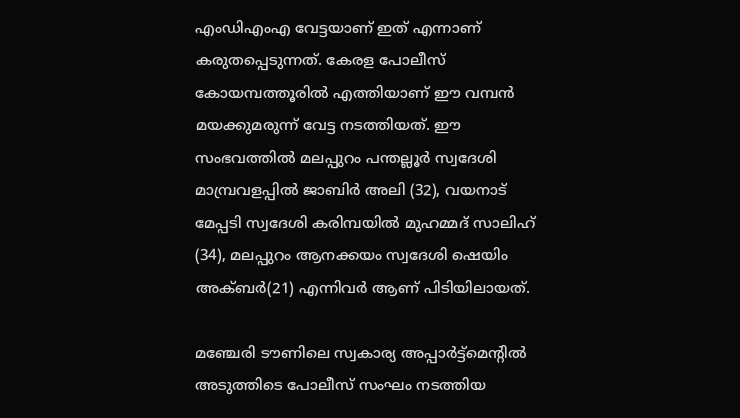എംഡിഎംഎ വേട്ടയാണ് ഇത് എന്നാണ് കരുതപ്പെടുന്നത്. കേരള പോലീസ് കോയമ്പത്തൂരിൽ എത്തിയാണ് ഈ വമ്പൻ മയക്കുമരുന്ന് വേട്ട നടത്തിയത്. ഈ സംഭവത്തിൽ മലപ്പുറം പന്തല്ലൂർ സ്വദേശി മാമ്പ്രവളപ്പിൽ ജാബിർ അലി (32), വയനാട് മേപ്പടി സ്വദേശി കരിമ്പയിൽ മുഹമ്മദ് സാലിഹ് (34), മലപ്പുറം ആനക്കയം സ്വദേശി ഷെയിം അക്ബർ(21) എന്നിവർ ആണ് പിടിയിലായത്.

മഞ്ചേരി ടൗണിലെ സ്വകാര്യ അപ്പാർട്ട്‌മെന്റിൽ അ‌ടുത്തിടെ പോലീസ് സംഘം നടത്തിയ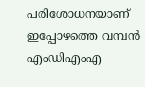പരിശോധനയാണ് ഇപ്പോഴത്തെ വമ്പൻ എംഡിഎംഎ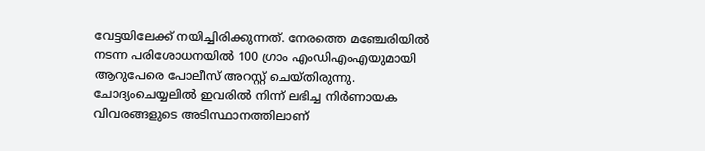വേട്ടയിലേക്ക് നയിച്ചിരിക്കുന്നത്. നേരത്തെ മഞ്ചേരിയിൽ നടന്ന പരിശോധനയിൽ 100 ഗ്രാം എംഡിഎംഎയുമായി ആറുപേരെ പോലീസ് അറസ്റ്റ് ചെയ്തിരുന്നു. ചോദ്യംചെയ്യലിൽ ഇവരിൽ നിന്ന് ലഭിച്ച നിർണായക വിവരങ്ങളുടെ അ‌ടിസ്ഥാനത്തിലാണ്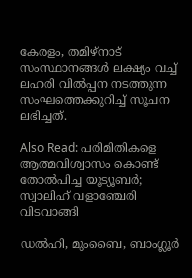കേരളം, തമിഴ്നാട് സംസ്ഥാനങ്ങൾ ലക്ഷ്യം വച്ച് ലഹരി വിൽപ്പന നടത്തുന്ന സംഘത്തെക്കുറിച്ച് സൂചന ലഭിച്ചത്.

Also Read: പരിമിതികളെ ആത്മവിശ്വാസം കൊണ്ട് തോൽപിച്ച യൂട്യൂബർ; സ്വാലിഹ് വളാഞ്ചേരി വിടവാങ്ങി

ഡൽഹി, മുംബൈ, ബാംഗ്ലൂർ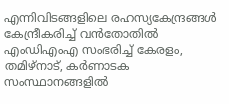എന്നിവിടങ്ങളിലെ രഹസ്യകേന്ദ്രങ്ങൾ കേന്ദ്രീകരിച്ച് വൻതോതിൽ എംഡിഎംഎ സംഭരിച്ച് കേരളം, തമിഴ്‌നാട്, കർണാടക സംസ്ഥാനങ്ങളിൽ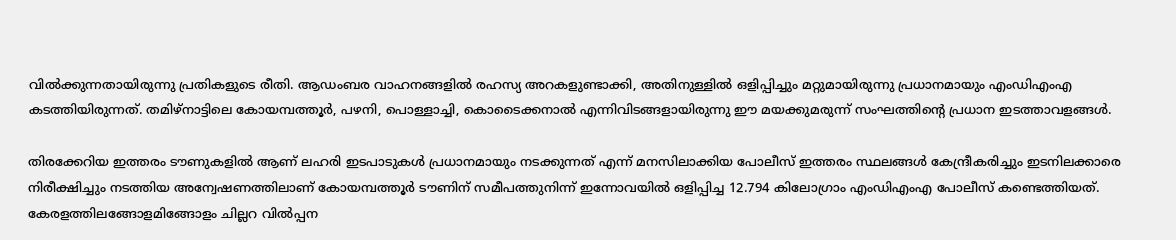വിൽക്കുന്നതായിരുന്നു പ്രതികളുടെ രീതി. ആഡംബര വാഹനങ്ങളിൽ രഹസ്യ അറകളുണ്ടാക്കി, അതിനുള്ളിൽ ഒളിപ്പിച്ചും മറ്റുമായിരുന്നു പ്രധാനമായും എംഡിഎംഎ കടത്തിയിരുന്നത്. തമിഴ്‌നാട്ടിലെ കോയമ്പത്തൂർ, പഴനി, പൊള്ളാച്ചി, കൊടൈക്കനാൽ എന്നിവിടങ്ങളായിരുന്നു ഈ മയക്കുമരുന്ന് സംഘത്തിന്റെ പ്രധാന ഇടത്താവളങ്ങൾ.

തിരക്കേറിയ ഇത്തരം ടൗണുകളിൽ ആണ് ലഹരി ഇടപാടുകൾ പ്രധാനമായും നടക്കുന്നത് എന്ന് മനസിലാക്കിയ പോലീസ് ഇത്തരം സ്ഥലങ്ങൾ കേന്ദ്രീകരിച്ചും ഇടനിലക്കാരെ നിരീക്ഷിച്ചും നടത്തിയ അന്വേഷണത്തിലാണ് കോയമ്പത്തൂർ ടൗണിന് സമീപത്തുനിന്ന് ഇന്നോവയിൽ ഒളിപ്പിച്ച 12.794 കിലോഗ്രാം എംഡിഎംഎ പോലീസ് കണ്ടെത്തിയത്. കേരളത്തിലങ്ങോളമിങ്ങോളം ചില്ലറ വിൽപ്പന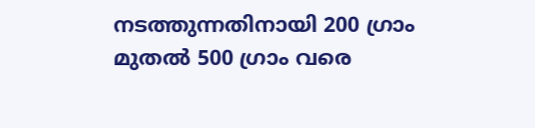നടത്തുന്നതിനായി 200 ഗ്രാം മുതൽ 500 ഗ്രാം വരെ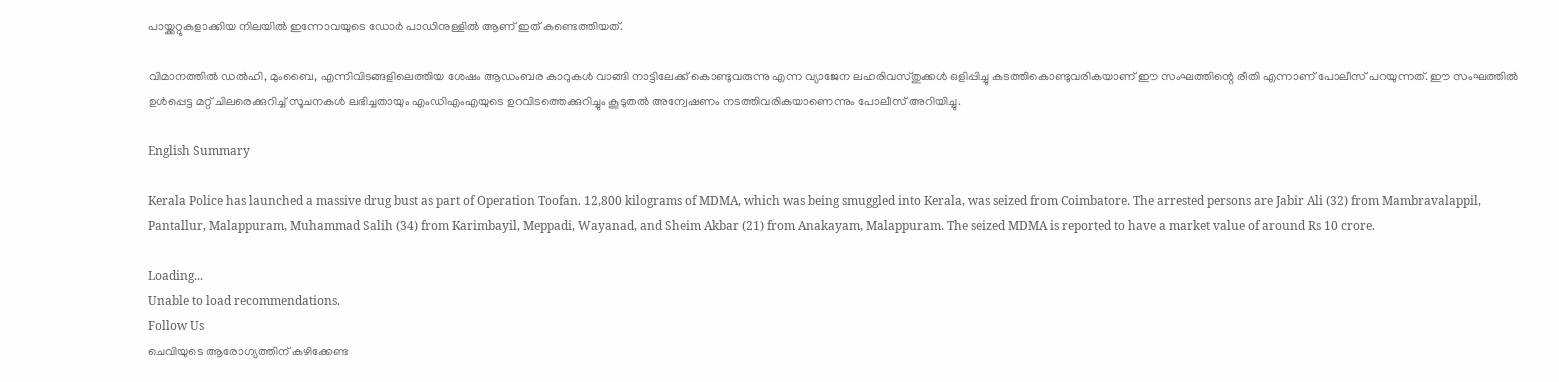പായ്ക്കറ്റുകളാക്കിയ നിലയിൽ ഇന്നോവയുടെ ഡോർ പാഡിനുള്ളിൽ ആണ് ഇത് കണ്ടെത്തിയത്.

വിമാനത്തിൽ ഡൽഹി, മുംബൈ, എന്നിവിടങ്ങളിലെത്തിയ ശേഷം ആഡംബര കാറുകൾ വാങ്ങി നാട്ടിലേക്ക് കൊണ്ടുവരുന്നു എന്ന വ്യാജേന ലഹരിവസ്തുക്കൾ ഒളിപ്പിച്ചു കടത്തികൊണ്ടുവരികയാണ് ഈ സംഘത്തിന്റെ രീതി എന്നാണ് പോലീസ് പറയുന്നത്. ഈ സംഘത്തിൽ ഉൾപ്പെട്ട മറ്റ് ചിലരെക്കുറിച്ച് സൂചനകൾ ലഭിച്ചതായും എംഡിഎംഎയുടെ ഉറവിടത്തെക്കുറിച്ചും കൂടുതൽ അന്വേഷണം നടത്തിവരികയാണെന്നും പോലീസ് അ‌റിയിച്ചു.

English Summary

Kerala Police has launched a massive drug bust as part of Operation Toofan. 12,800 kilograms of MDMA, which was being smuggled into Kerala, was seized from Coimbatore. The arrested persons are Jabir Ali (32) from Mambravalappil, Pantallur, Malappuram, Muhammad Salih (34) from Karimbayil, Meppadi, Wayanad, and Sheim Akbar (21) from Anakayam, Malappuram. The seized MDMA is reported to have a market value of around Rs 10 crore.

Loading...
Unable to load recommendations.
Follow Us
ചെവിയുടെ ആരോഗ്യത്തിന് കഴിക്കേണ്ട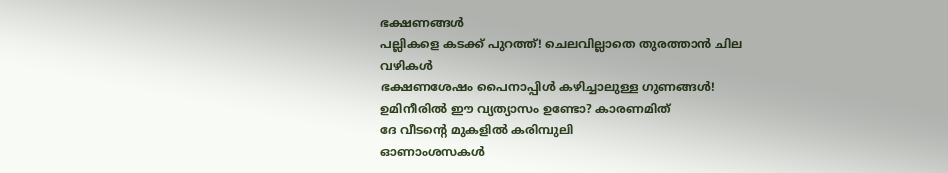ഭക്ഷണങ്ങൾ
പല്ലികളെ കടക്ക് പുറത്ത്! ചെലവില്ലാതെ തുരത്താൻ ചില വഴികൾ
ഭക്ഷണശേഷം പൈനാപ്പിൾ കഴിച്ചാലുള്ള ഗുണങ്ങൾ!
ഉമിനീരിൽ ഈ വ്യത്യാസം ഉണ്ടോ? കാരണമിത്
ദേ വീടൻ്റെ മുകളിൽ കരിമ്പുലി
ഓണാംശസകൾ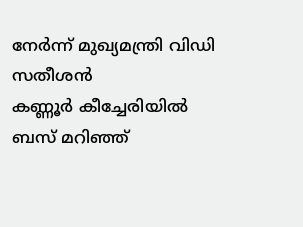നേർന്ന് മുഖ്യമന്ത്രി വിഡി സതീശൻ
കണ്ണൂർ കീച്ചേരിയിൽ ബസ് മറിഞ്ഞ്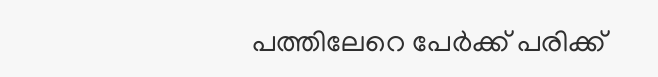പത്തിലേറെ പേർക്ക് പരിക്ക്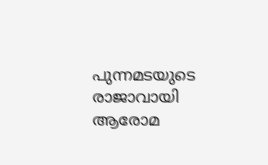പുന്നമടയുടെ രാജാവായി ആരോമ